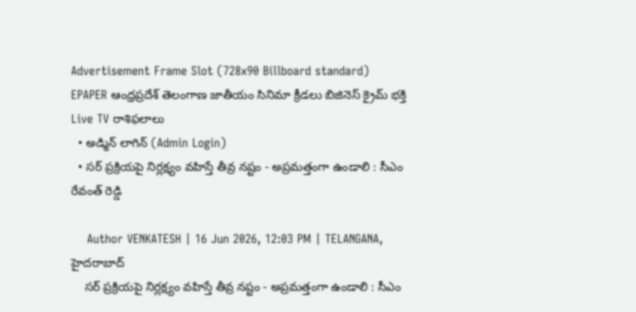Advertisement Frame Slot (728x90 Billboard standard)
EPAPER ఆంధ్రప్రదేశ్ తెలంగాణ జాతీయం సినిమా క్రీడలు బిజినెస్ క్రైమ్ భక్తి Live TV రాశిఫలాలు
  • అడ్మిన్ లాగిన్ (Admin Login)
  • సర్ ప్రక్రియపై నిర్లక్ష్యం వహిస్తే తీవ్ర నష్టం - అప్రమత్తంగా ఉండాలి : సీఎం రేవంత్ రెడ్డి

    Author VENKATESH | 16 Jun 2026, 12:03 PM | TELANGANA, హైదరాబాద్
    సర్ ప్రక్రియపై నిర్లక్ష్యం వహిస్తే తీవ్ర నష్టం - అప్రమత్తంగా ఉండాలి : సీఎం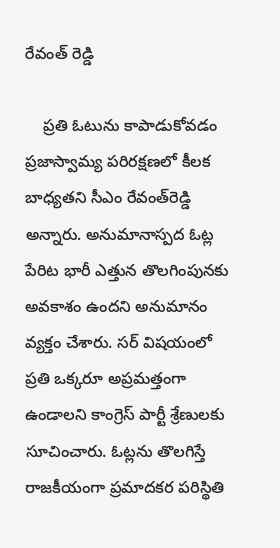రేవంత్ రెడ్డి

    ప్రతి ఓటును కాపాడుకోవడం ప్రజాస్వామ్య పరిరక్షణలో కీలక బాధ్యతని సీఎం రేవంత్‌రెడ్డి అన్నారు. అనుమానాస్పద ఓట్ల పేరిట భారీ ఎత్తున తొలగింపునకు అవకాశం ఉందని అనుమానం వ్యక్తం చేశారు. సర్‌ విషయంలో ప్రతి ఒక్కరూ అప్రమత్తంగా ఉండాలని కాంగ్రెస్‌ పార్టీ శ్రేణులకు సూచించారు. ఓట్లను తొలగిస్తే రాజకీయంగా ప్రమాదకర పరిస్థితి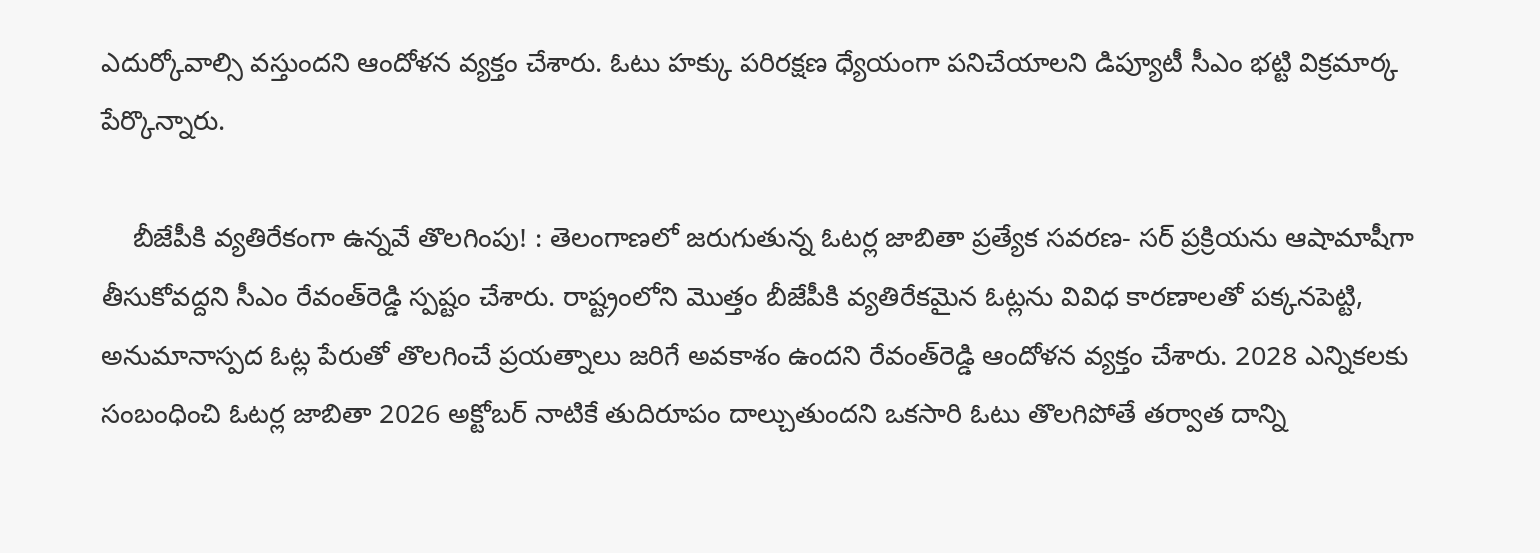ఎదుర్కోవాల్సి వస్తుందని ఆందోళన వ్యక్తం చేశారు. ఓటు హక్కు పరిరక్షణ ధ్యేయంగా పనిచేయాలని డిప్యూటీ సీఎం భట్టి విక్రమార్క పేర్కొన్నారు.

    బీజేపీకి వ్యతిరేకంగా ఉన్నవే తొలగింపు! : తెలంగాణలో జరుగుతున్న ఓటర్ల జాబితా ప్రత్యేక సవరణ- సర్‌ ప్రక్రియను ఆషామాషీగా తీసుకోవద్దని సీఎం రేవంత్‌రెడ్డి స్పష్టం చేశారు. రాష్ట్రంలోని మొత్తం బీజేపీకి వ్యతిరేకమైన ఓట్లను వివిధ కారణాలతో పక్కనపెట్టి, అనుమానాస్పద ఓట్ల పేరుతో తొలగించే ప్రయత్నాలు జరిగే అవకాశం ఉందని రేవంత్‌రెడ్డి ఆందోళన వ్యక్తం చేశారు. 2028 ఎన్నికలకు సంబంధించి ఓటర్ల జాబితా 2026 అక్టోబర్ నాటికే తుదిరూపం దాల్చుతుందని ఒకసారి ఓటు తొలగిపోతే తర్వాత దాన్ని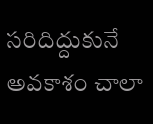సరిదిద్దుకునే అవకాశం చాలా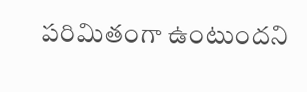పరిమితంగా ఉంటుందని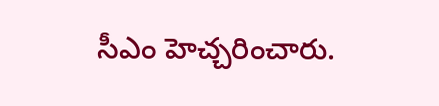సీఎం హెచ్చరించారు.